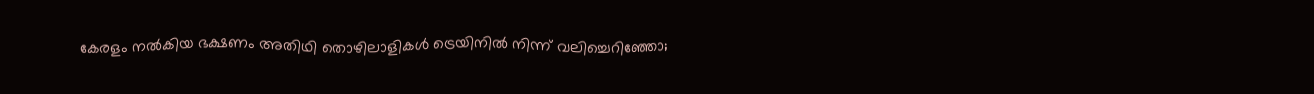കേരളം നൽകിയ ഭക്ഷണം അതിഥി തൊഴിലാളികൾ ട്രെയിനിൽ നിന്ന് വലിച്ചെറിഞ്ഞോ;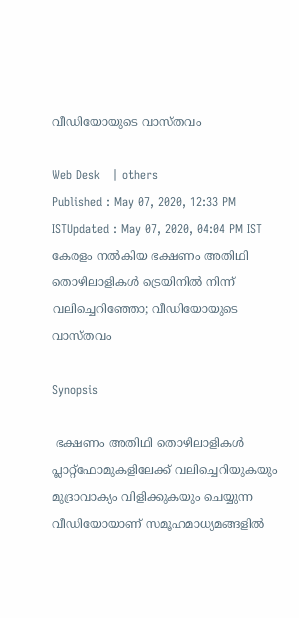വീഡിയോയുടെ വാസ്തവം

Web Desk   | others
Published : May 07, 2020, 12:33 PM ISTUpdated : May 07, 2020, 04:04 PM IST
കേരളം നൽകിയ ഭക്ഷണം അതിഥി തൊഴിലാളികൾ ട്രെയിനിൽ നിന്ന് വലിച്ചെറിഞ്ഞോ; വീഡിയോയുടെ വാസ്തവം

Synopsis

 ഭക്ഷണം അതിഥി തൊഴിലാളികള്‍ പ്ലാറ്റ്ഫോമുകളിലേക്ക് വലിച്ചെറിയുകയും മുദ്രാവാക്യം വിളിക്കുകയും ചെയ്യുന്ന വീഡിയോയാണ് സമൂഹമാധ്യമങ്ങളില്‍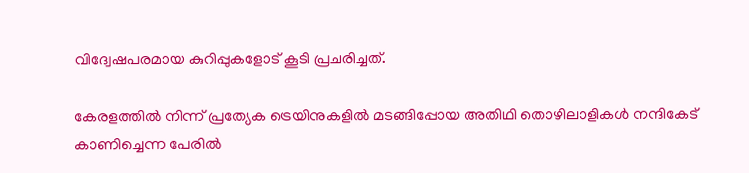വിദ്വേഷപരമായ കുറിപ്പുകളോട് കൂടി പ്രചരിച്ചത്.

കേരളത്തില്‍ നിന്ന് പ്രത്യേക ട്രെയിനുകളില്‍ മടങ്ങിപ്പോയ അതിഥി തൊഴിലാളികള്‍ നന്ദികേട് കാണിച്ചെന്ന പേരില്‍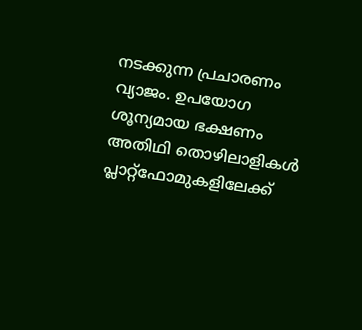നടക്കുന്ന പ്രചാരണം വ്യാജം. ഉപയോഗ ശൂന്യമായ ഭക്ഷണം അതിഥി തൊഴിലാളികള്‍ പ്ലാറ്റ്ഫോമുകളിലേക്ക്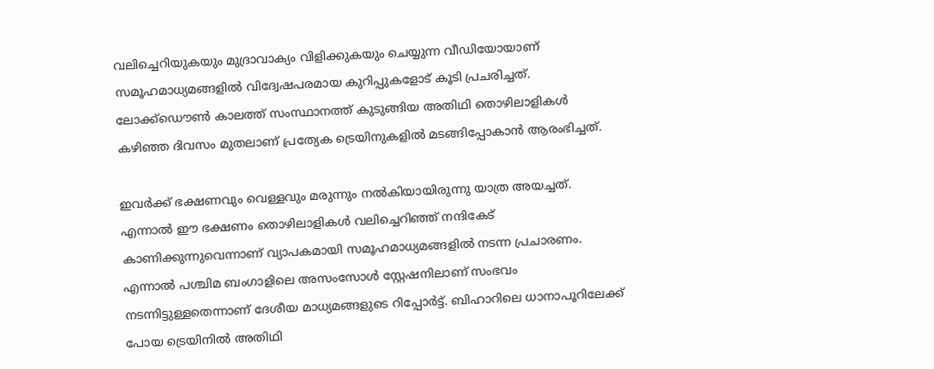വലിച്ചെറിയുകയും മുദ്രാവാക്യം വിളിക്കുകയും ചെയ്യുന്ന വീഡിയോയാണ് സമൂഹമാധ്യമങ്ങളില്‍ വിദ്വേഷപരമായ കുറിപ്പുകളോട് കൂടി പ്രചരിച്ചത്. ലോക്ക്ഡൌണ്‍ കാലത്ത് സംസ്ഥാനത്ത് കുടുങ്ങിയ അതിഥി തൊഴിലാളികള്‍ കഴിഞ്ഞ ദിവസം മുതലാണ് പ്രത്യേക ട്രെയിനുകളില്‍ മടങ്ങിപ്പോകാന്‍ ആരംഭിച്ചത്.

ഇവര്‍ക്ക് ഭക്ഷണവും വെള്ളവും മരുന്നും നല്‍കിയായിരുന്നു യാത്ര അയച്ചത്. എന്നാല്‍ ഈ ഭക്ഷണം തൊഴിലാളികള്‍ വലിച്ചെറിഞ്ഞ് നന്ദികേട് കാണിക്കുന്നുവെന്നാണ് വ്യാപകമായി സമൂഹമാധ്യമങ്ങളില്‍ നടന്ന പ്രചാരണം. എന്നാല്‍ പശ്ചിമ ബംഗാളിലെ അസംസോള്‍ സ്റ്റേഷനിലാണ് സംഭവം നടന്നിട്ടുള്ളതെന്നാണ് ദേശീയ മാധ്യമങ്ങളുടെ റിപ്പോര്‍ട്ട്. ബിഹാറിലെ ധാനാപൂറിലേക്ക് പോയ ട്രെയിനില്‍ അതിഥി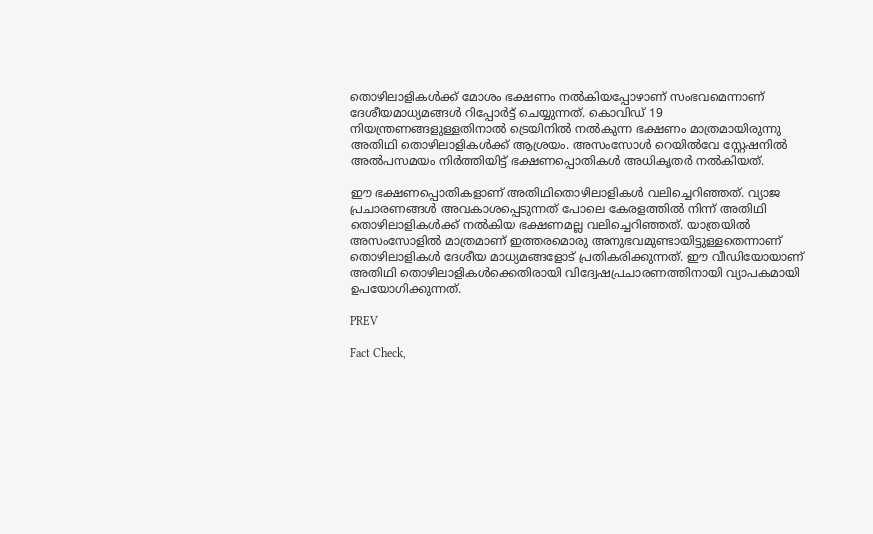തൊഴിലാളികള്‍ക്ക് മോശം ഭക്ഷണം നല്‍കിയപ്പോഴാണ് സംഭവമെന്നാണ് ദേശീയമാധ്യമങ്ങള്‍ റിപ്പോര്‍ട്ട് ചെയ്യുന്നത്. കൊവിഡ് 19 നിയന്ത്രണങ്ങളുള്ളതിനാല്‍ ട്രെയിനില്‍ നല്‍കുന്ന ഭക്ഷണം മാത്രമായിരുന്നു അതിഥി തൊഴിലാളികള്‍ക്ക് ആശ്രയം. അസംസോള്‍ റെയില്‍വേ സ്റ്റേഷനില്‍ അല്‍പസമയം നിര്‍ത്തിയിട്ട് ഭക്ഷണപ്പൊതികള്‍ അധികൃതര്‍ നല്‍കിയത്.

ഈ ഭക്ഷണപ്പൊതികളാണ് അതിഥിതൊഴിലാളികള്‍ വലിച്ചെറിഞ്ഞത്. വ്യാജ പ്രചാരണങ്ങള്‍ അവകാശപ്പെടുന്നത് പോലെ കേരളത്തില്‍ നിന്ന് അതിഥി തൊഴിലാളികള്‍ക്ക് നല്‍കിയ ഭക്ഷണമല്ല വലിച്ചെറിഞ്ഞത്. യാത്രയില്‍ അസംസോളില്‍ മാത്രമാണ് ഇത്തരമൊരു അനുഭവമുണ്ടായിട്ടുള്ളതെന്നാണ് തൊഴിലാളികള്‍ ദേശീയ മാധ്യമങ്ങളോട് പ്രതികരിക്കുന്നത്. ഈ വീഡിയോയാണ് അതിഥി തൊഴിലാളികള്‍ക്കെതിരായി വിദ്വേഷപ്രചാരണത്തിനായി വ്യാപകമായി ഉപയോഗിക്കുന്നത്.

PREV

Fact Check,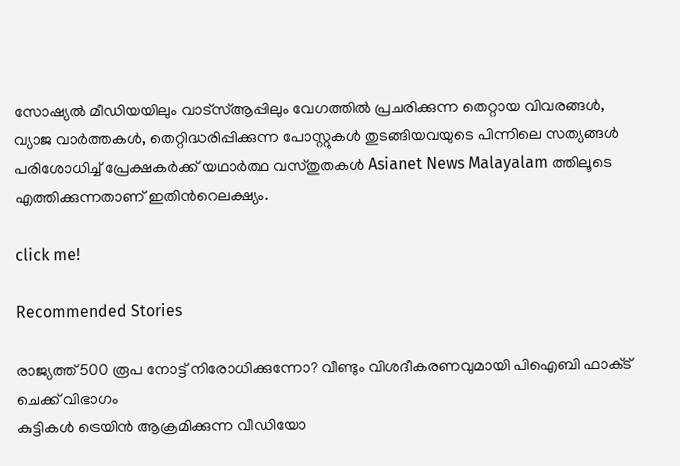സോഷ്യൽ മീഡിയയിലും വാട്സ്ആപ്പിലും വേഗത്തിൽ പ്രചരിക്കുന്ന തെറ്റായ വിവരങ്ങൾ, വ്യാജ വാർത്തകൾ, തെറ്റിദ്ധരിപ്പിക്കുന്ന പോസ്റ്റുകൾ തുടങ്ങിയവയുടെ പിന്നിലെ സത്യങ്ങൾ പരിശോധിച്ച് പ്രേക്ഷകർക്ക് യഥാർത്ഥ വസ്തുതകൾ Asianet News Malayalam ത്തിലൂടെ എത്തിക്കുന്നതാണ് ഇതിന്‍റെലക്ഷ്യം.

click me!

Recommended Stories

രാജ്യത്ത് 500 രൂപ നോട്ട് നിരോധിക്കുന്നോ? വീണ്ടും വിശദീകരണവുമായി പിഐബി ഫാക്‌ട് ചെക്ക് വിഭാഗം
കുട്ടികള്‍ ട്രെയിന്‍ ആക്രമിക്കുന്ന വീഡിയോ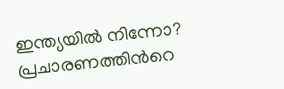ഇന്ത്യയില്‍ നിന്നോ? പ്രചാരണത്തിന്‍റെ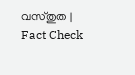വസ്‌തുത | Fact Check